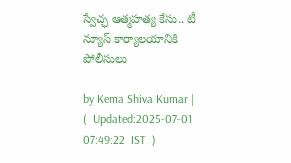స్వేచ్ఛ ఆత్మహత్య కేసు.. టీ న్యూస్ కార్యాలయానికి పోలీసులు

by Kema Shiva Kumar |   (  Updated:2025-07-01 07:49:22  IST  )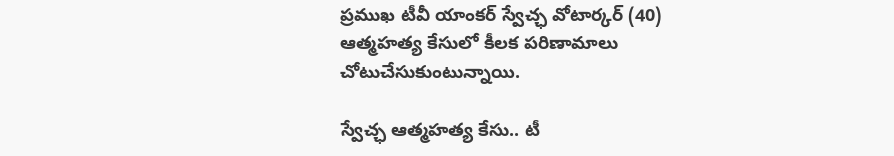ప్రముఖ టీవీ యాంకర్‌ స్వేచ్ఛ వోటార్కర్‌ (40) ఆత్మహత్య కేసులో కీలక పరిణామాలు చోటుచేసుకుంటున్నాయి.

స్వేచ్ఛ ఆత్మహత్య కేసు.. టీ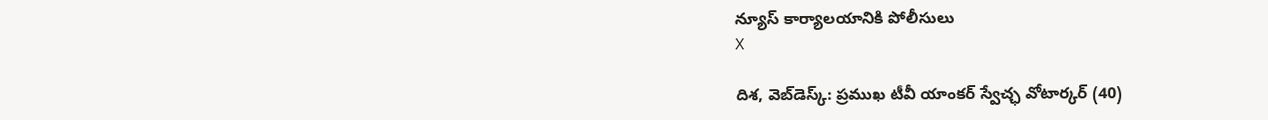న్యూస్ కార్యాలయానికి పోలీసులు
X

దిశ, వెబ్‌డెస్క్: ప్రముఖ టీవీ యాంకర్‌ స్వేచ్ఛ వోటార్కర్‌ (40)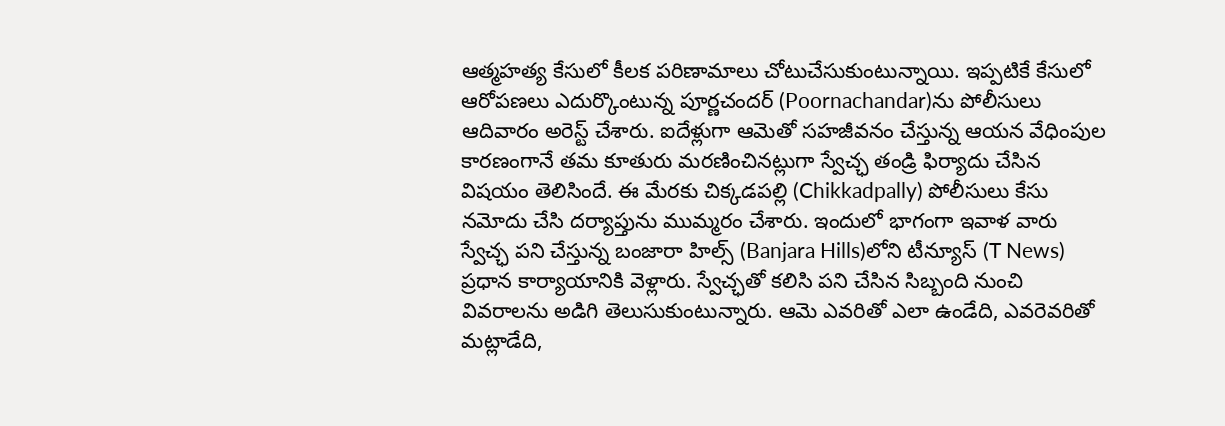ఆత్మహత్య కేసులో కీలక పరిణామాలు చోటుచేసుకుంటున్నాయి. ఇప్పటికే కేసులో ఆరోపణలు ఎదుర్కొంటున్న పూర్ణచందర్ (Poornachandar)ను పోలీసులు ఆదివారం అరెస్ట్‌ చేశారు. ఐదేళ్లుగా ఆమెతో సహజీవనం చేస్తున్న ఆయన వేధింపుల కారణంగానే తమ కూతురు మరణించినట్లుగా స్వేచ్ఛ తండ్రి ఫిర్యాదు చేసిన విషయం తెలిసిందే. ఈ మేరకు చిక్కడపల్లి (Chikkadpally) పోలీసులు కేసు నమోదు చేసి దర్యాప్తును ముమ్మరం చేశారు. ఇందులో భాగంగా ఇవాళ వారు స్వేచ్ఛ పని చేస్తున్న బంజారా హిల్స్‌ (Banjara Hills)లోని టీన్యూస్ (T News) ప్రధాన కార్యాయానికి వెళ్లారు. స్వేచ్ఛతో కలిసి పని చేసిన సిబ్బంది నుంచి వివరాలను అడిగి తెలుసుకుంటున్నారు. ఆమె ఎవరితో ఎలా ఉండేది, ఎవరెవరితో మట్లాడేది,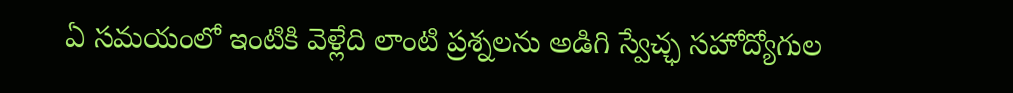ఏ సమయంలో ఇంటికి వెళ్లేది లాంటి ప్రశ్నలను అడిగి స్వేచ్ఛ సహోద్యోగుల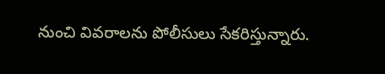నుంచి వివరాలను పోలీసులు సేకరిస్తున్నారు.